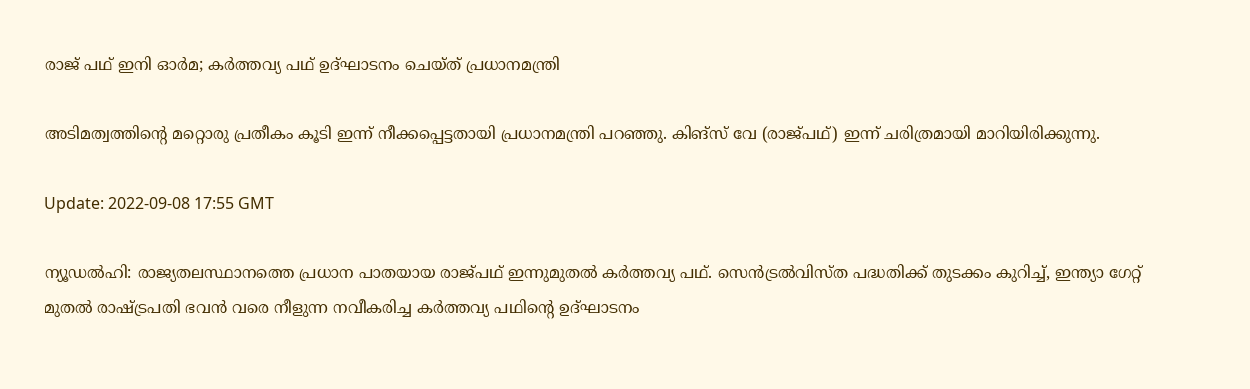രാജ് പഥ് ഇനി ഓർമ; കർത്തവ്യ പഥ് ഉദ്ഘാടനം ചെയ്ത് പ്രധാനമന്ത്രി

അടിമത്വത്തിന്റെ മറ്റൊരു പ്രതീകം കൂടി ഇന്ന് നീക്കപ്പെട്ടതായി പ്രധാനമന്ത്രി പറഞ്ഞു. കിങ്സ് വേ (രാജ്പഥ്) ഇന്ന് ചരിത്രമായി മാറിയിരിക്കുന്നു.

Update: 2022-09-08 17:55 GMT

ന്യൂഡൽഹി: രാജ്യതലസ്ഥാനത്തെ പ്രധാന പാതയായ രാജ്പഥ് ഇന്നുമുതൽ കർത്തവ്യ പഥ്. സെൻട്രൽവിസ്ത പദ്ധതിക്ക് തുടക്കം കുറിച്ച്, ഇന്ത്യാ ഗേറ്റ് മുതൽ രാഷ്ട്രപതി ഭവൻ വരെ നീളുന്ന നവീകരിച്ച കർത്തവ്യ പഥിന്റെ ഉദ്ഘാടനം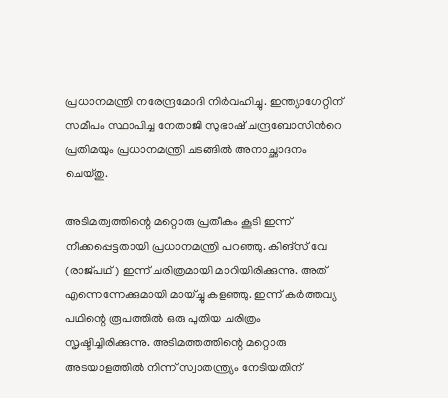പ്രധാനമന്ത്രി നരേന്ദ്രമോദി നിർവഹിച്ചു. ഇന്ത്യാഗേറ്റിന് സമീപം സ്ഥാപിച്ച നേതാജി സുഭാഷ് ചന്ദ്രബോസിന്‍റെ പ്രതിമയും പ്രധാനമന്ത്രി ചടങ്ങില്‍ അനാച്ഛാദനം ചെയ്തു.

അടിമത്വത്തിന്റെ മറ്റൊരു പ്രതീകം കൂടി ഇന്ന് നീക്കപ്പെട്ടതായി പ്രധാനമന്ത്രി പറഞ്ഞു. കിങ്സ് വേ (രാജ്പഥ്) ഇന്ന് ചരിത്രമായി മാറിയിരിക്കുന്നു. അത് എന്നെന്നേക്കുമായി മായ്ച്ചു കളഞ്ഞു. ഇന്ന് കർത്തവ്യ പഥിന്റെ രൂപത്തിൽ ഒരു പുതിയ ചരിത്രം സൃഷ്ടിച്ചിരിക്കുന്നു. അടിമത്തത്തിന്റെ മറ്റൊരു അടയാളത്തിൽ നിന്ന് സ്വാതന്ത്ര്യം നേടിയതിന്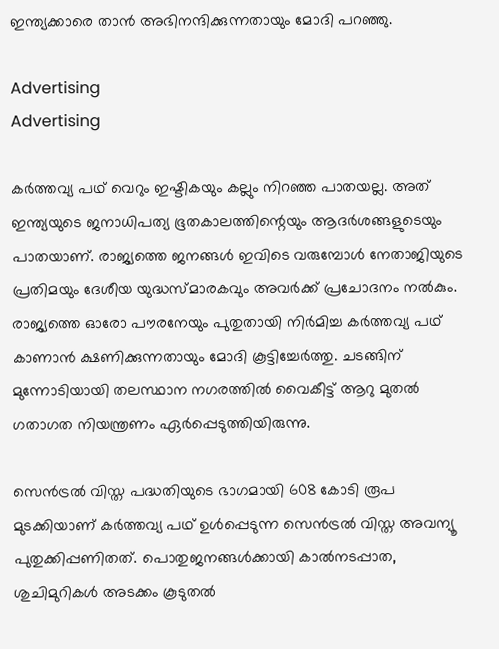ഇന്ത്യക്കാരെ താൻ അഭിനന്ദിക്കുന്നതായും മോദി പറഞ്ഞു.

Advertising
Advertising

കർത്തവ്യ പഥ് വെറും ഇഷ്ടികയും കല്ലും നിറഞ്ഞ പാതയല്ല. അത് ഇന്ത്യയുടെ ജനാധിപത്യ ഭൂതകാലത്തിന്റെയും ആദർശങ്ങളുടെയും പാതയാണ്. രാജ്യത്തെ ജനങ്ങൾ ഇവിടെ വരുമ്പോൾ നേതാജിയുടെ പ്രതിമയും ദേശീയ യുദ്ധസ്മാരകവും അവർക്ക് പ്രചോദനം നൽകും. രാജ്യത്തെ ഓരോ പൗരനേയും പുതുതായി നിർമിച്ച കർത്തവ്യ പഥ് കാണാൻ ക്ഷണിക്കുന്നതായും മോദി കൂട്ടിച്ചേർത്തു. ചടങ്ങിന് മുന്നോടിയായി തലസ്ഥാന നഗരത്തില്‍ വൈകീട്ട് ആറു മുതല്‍ ഗതാഗത നിയന്ത്രണം ഏർപ്പെടുത്തിയിരുന്നു.

സെന്‍ട്രല്‍ വിസ്ത പദ്ധതിയുടെ ഭാഗമായി 608 കോടി രൂപ മുടക്കിയാണ് കർത്തവ്യ പഥ് ഉൾപ്പെടുന്ന സെന്‍ട്രല്‍ വിസ്ത അവന്യൂ പുതുക്കിപ്പണിതത്. പൊതുജനങ്ങൾക്കായി കാല്‍നടപ്പാത, ശുചിമുറികൾ അടക്കം കൂടുതല്‍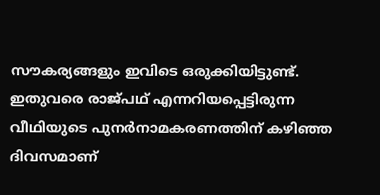സൗകര്യങ്ങളും ഇവിടെ ഒരുക്കിയിട്ടുണ്ട്. ഇതുവരെ രാജ്‍പഥ് എന്നറിയപ്പെട്ടിരുന്ന വീഥിയുടെ പുനർനാമകരണത്തിന് കഴിഞ്ഞ ദിവസമാണ്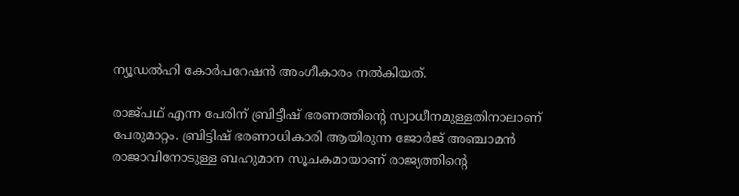ന്യൂഡൽഹി കോർപറേഷൻ അംഗീകാരം നൽകിയത്.

രാജ്പഥ് എന്ന പേരിന് ബ്രിട്ടീഷ് ഭരണത്തിന്‍റെ സ്വാധീനമുള്ളതിനാലാണ് പേരുമാറ്റം. ബ്രിട്ടിഷ് ഭരണാധികാരി ആയിരുന്ന ജോർജ് അഞ്ചാമൻ രാജാവിനോടുള്ള ബഹുമാന സൂചകമായാണ് രാജ്യത്തിന്‍റെ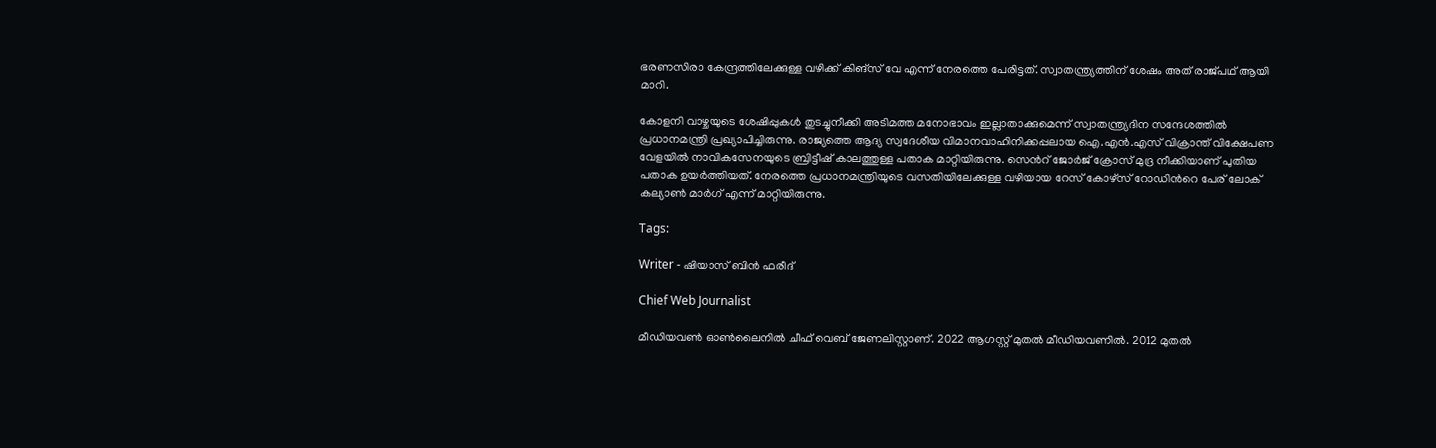ഭരണസിരാ കേന്ദ്രത്തിലേക്കുള്ള വഴിക്ക് കിങ്സ് വേ എന്ന് നേരത്തെ പേരിട്ടത്. സ്വാതന്ത്ര്യത്തിന് ശേഷം അത് രാജ്‍പഥ് ആയി മാറി.

കോളനി വാഴ്ചയുടെ ശേഷിപ്പുകൾ തുടച്ചുനീക്കി അടിമത്ത മനോഭാവം ഇല്ലാതാക്കുമെന്ന് സ്വാതന്ത്ര്യദിന സന്ദേശത്തില്‍ പ്രധാനമന്ത്രി പ്രഖ്യാപിച്ചിരുന്നു. രാജ്യത്തെ ആദ്യ സ്വദേശീയ വിമാനവാഹിനിക്കപ്പലായ ഐ.എൻ.എസ് വിക്രാന്ത് വിക്ഷേപണ വേളയിൽ നാവികസേനയുടെ ബ്രിട്ടീഷ് കാലത്തുള്ള പതാക മാറ്റിയിരുന്നു. സെന്‍റ് ജോർജ് ക്രോസ് മുദ്ര നീക്കിയാണ് പുതിയ പതാക ഉയർത്തിയത്. നേരത്തെ പ്രധാനമന്ത്രിയുടെ വസതിയിലേക്കുള്ള വഴിയായ റേസ് കോഴ്സ് റോഡിന്‍റെ പേര് ലോക് കല്യാൺ മാർഗ് എന്ന് മാറ്റിയിരുന്നു.

Tags:

Writer - ഷിയാസ് ബിന്‍ ഫരീദ്

Chief Web Journalist

മീഡിയവണ്‍ ഓണ്‍ലൈനില്‍ ചീഫ് വെബ് ജേണലിസ്റ്റാണ്. 2022 ആഗസ്റ്റ് മുതല്‍ മീഡിയവണില്‍. 2012 മുതല്‍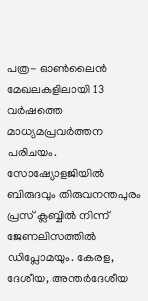പത്ര- ഓണ്‍ലൈന്‍ മേഖലകളിലായി 13 വര്‍ഷത്തെ മാധ്യമപ്രവര്‍ത്തന പരിചയം. സോഷ്യോളജിയില്‍ ബിരുദവും തിരുവനന്തപുരം പ്രസ് ക്ലബ്ബില്‍ നിന്ന് ജേണലിസത്തില്‍ ഡിപ്ലോമയും. കേരള, ദേശീയ, അന്തര്‍ദേശീയ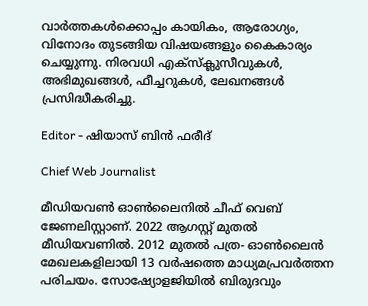വാര്‍ത്തകള്‍ക്കൊപ്പം കായികം, ആരോഗ്യം, വിനോദം തുടങ്ങിയ വിഷയങ്ങളും കൈകാര്യം ചെയ്യുന്നു. നിരവധി എക്സ്ക്ലുസീവുകള്‍, അഭിമുഖങ്ങള്‍, ഫീച്ചറുകള്‍, ലേഖനങ്ങള്‍ പ്രസിദ്ധീകരിച്ചു.

Editor - ഷിയാസ് ബിന്‍ ഫരീദ്

Chief Web Journalist

മീഡിയവണ്‍ ഓണ്‍ലൈനില്‍ ചീഫ് വെബ് ജേണലിസ്റ്റാണ്. 2022 ആഗസ്റ്റ് മുതല്‍ മീഡിയവണില്‍. 2012 മുതല്‍ പത്ര- ഓണ്‍ലൈന്‍ മേഖലകളിലായി 13 വര്‍ഷത്തെ മാധ്യമപ്രവര്‍ത്തന പരിചയം. സോഷ്യോളജിയില്‍ ബിരുദവും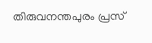തിരുവനന്തപുരം പ്രസ്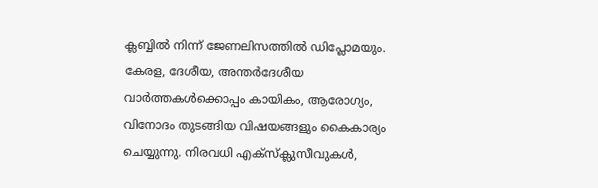ക്ലബ്ബില്‍ നിന്ന് ജേണലിസത്തില്‍ ഡിപ്ലോമയും. കേരള, ദേശീയ, അന്തര്‍ദേശീയ വാര്‍ത്തകള്‍ക്കൊപ്പം കായികം, ആരോഗ്യം, വിനോദം തുടങ്ങിയ വിഷയങ്ങളും കൈകാര്യം ചെയ്യുന്നു. നിരവധി എക്സ്ക്ലുസീവുകള്‍,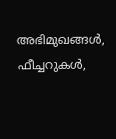അഭിമുഖങ്ങള്‍, ഫീച്ചറുകള്‍,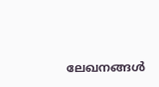ലേഖനങ്ങള്‍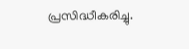പ്രസിദ്ധീകരിച്ചു.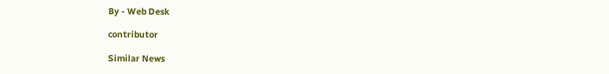By - Web Desk

contributor

Similar News